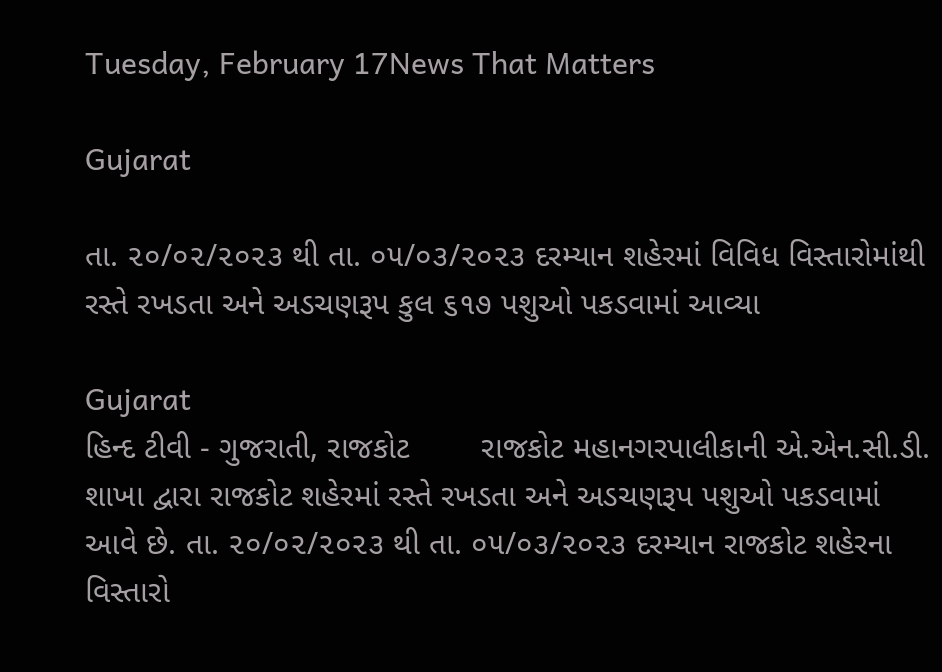Tuesday, February 17News That Matters

Gujarat

તા. ૨૦/૦૨/૨૦૨૩ થી તા. ૦૫/૦૩/૨૦૨૩ દરમ્યાન શહેરમાં વિવિધ વિસ્તારોમાંથી રસ્તે રખડતા અને અડચણરૂપ કુલ ૬૧૭ પશુઓ પકડવામાં આવ્યા

Gujarat
હિન્દ ટીવી - ગુજરાતી, રાજકોટ        રાજકોટ મહાનગરપાલીકાની એ.એન.સી.ડી. શાખા દ્વારા રાજકોટ શહેરમાં રસ્તે રખડતા અને અડચણરૂપ પશુઓ પકડવામાં આવે છે. તા. ૨૦/૦૨/૨૦૨૩ થી તા. ૦૫/૦૩/૨૦૨૩ દરમ્યાન રાજકોટ શહેરના વિસ્તારો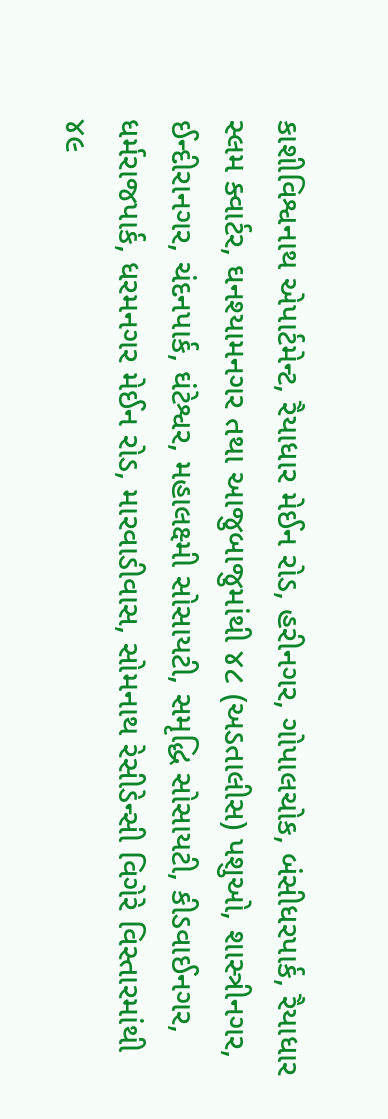કાશીવિશ્વનાથ એપાર્ટમેન્ટ, રૈયાધાર મેઈન રોડ, હરીનગર, ગોપાલચોક, બંસીધરપાર્ક, રૈયાધાર સ્લમ ક્વાર્ટર, ઘનશ્યામનગર તથા આજુબાજુમાંથી ૪૮ (અડતાલીસ) પશુઓ, શાસ્ત્રીનગર, ઈન્દીરાનગર, ચંદનપાર્ક, ઘંટેશ્વર, મહાલક્ષ્મી સોસાયટી, સમૃદ્ધિ સોસાયટી, કીડવાઈનગર, ધર્મરાજપાર્ક, ધરમનગર મેઈન રોડ, મારવાડીવાસ, સોમનાથ રેસીડેન્સી વિગેરે વિસ્તારમાંથી ૪૯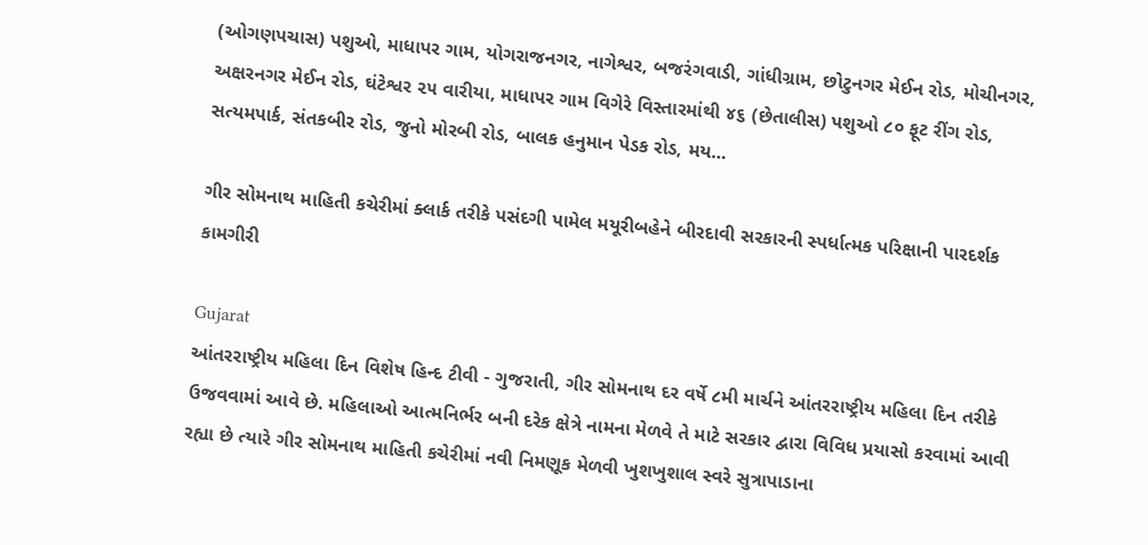(ઓગણપચાસ) પશુઓ, માધાપર ગામ, યોગરાજનગર, નાગેશ્વર, બજરંગવાડી, ગાંધીગ્રામ, છોટુનગર મેઈન રોડ, મોચીનગર, અક્ષરનગર મેઈન રોડ, ઘંટેશ્વર ૨૫ વારીયા, માધાપર ગામ વિગેરે વિસ્તારમાંથી ૪૬ (છેતાલીસ) પશુઓ ૮૦ ફૂટ રીંગ રોડ, સત્યમપાર્ક, સંતકબીર રોડ, જુનો મોરબી રોડ, બાલક હનુમાન પેડક રોડ, મય...

ગીર સોમનાથ માહિતી કચેરીમાં ક્લાર્ક તરીકે પસંદગી પામેલ મયૂરીબહેને બીરદાવી સરકારની સ્પર્ધાત્મક પરિક્ષાની પારદર્શક કામગીરી

Gujarat
આંતરરાષ્ટ્રીય મહિલા દિન વિશેષ હિન્દ ટીવી - ગુજરાતી, ગીર સોમનાથ દર વર્ષે ૮મી માર્ચને આંતરરાષ્ટ્રીય મહિલા દિન તરીકે ઉજવવામાં આવે છે. મહિલાઓ આત્મનિર્ભર બની દરેક ક્ષેત્રે નામના મેળવે તે માટે સરકાર દ્વારા વિવિધ પ્રયાસો કરવામાં આવી રહ્યા છે ત્યારે ગીર સોમનાથ માહિતી કચેરીમાં નવી નિમણૂક મેળવી ખુશખુશાલ સ્વરે સુત્રાપાડાના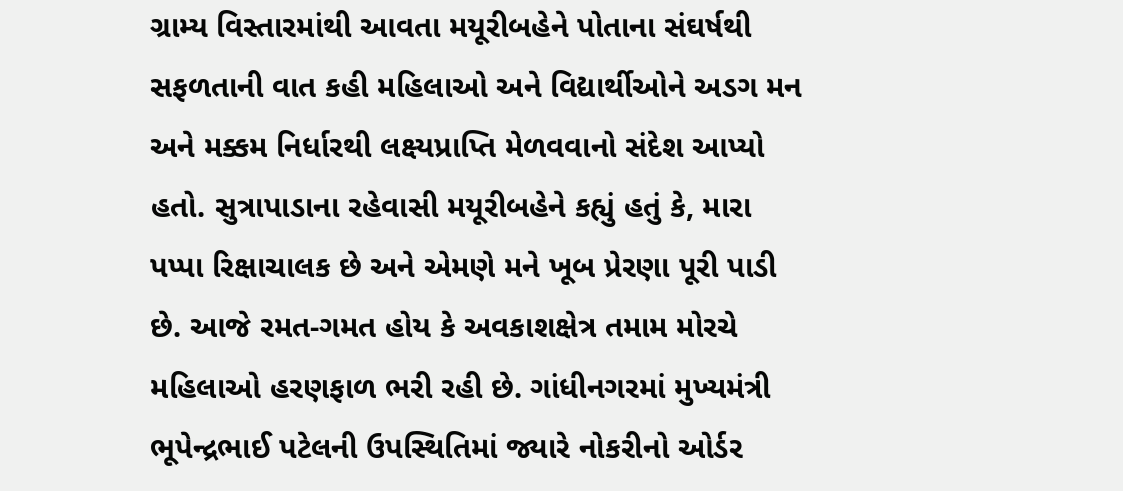ગ્રામ્ય વિસ્તારમાંથી આવતા મયૂરીબહેને પોતાના સંઘર્ષથી સફળતાની વાત કહી મહિલાઓ અને વિદ્યાર્થીઓને અડગ મન અને મક્કમ નિર્ધારથી લક્ષ્યપ્રાપ્તિ મેળવવાનો સંદેશ આપ્યો હતો. સુત્રાપાડાના રહેવાસી મયૂરીબહેને કહ્યું હતું કે, મારા પપ્પા રિક્ષાચાલક છે અને એમણે મને ખૂબ પ્રેરણા પૂરી પાડી છે. આજે રમત-ગમત હોય કે અવકાશક્ષેત્ર તમામ મોરચે મહિલાઓ હરણફાળ ભરી રહી છે. ગાંધીનગરમાં મુખ્યમંત્રી ભૂપેન્દ્રભાઈ પટેલની ઉપસ્થિતિમાં જ્યારે નોકરીનો ઓર્ડર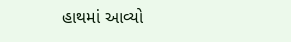હાથમાં આવ્યો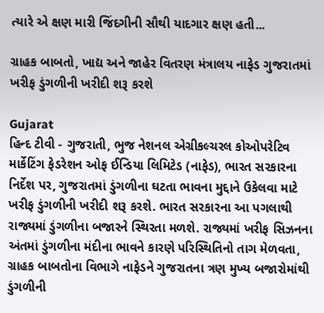ત્યારે એ ક્ષણ મારી જિંદગીની સૌથી યાદગાર ક્ષણ હતી...

ગ્રાહક બાબતો, ખાદ્ય અને જાહેર વિતરણ મંત્રાલય નાફેડ ગુજરાતમાં ખરીફ ડુંગળીની ખરીદી શરૂ કરશે

Gujarat
હિન્દ ટીવી - ગુજરાતી, ભુજ નેશનલ એગ્રીકલ્ચરલ કોઓપરેટિવ માર્કેટિંગ ફેડરેશન ઓફ ઈન્ડિયા લિમિટેડ (નાફેડ), ભારત સરકારના નિર્દેશ પર, ગુજરાતમાં ડુંગળીના ઘટતા ભાવના મુદ્દાને ઉકેલવા માટે ખરીફ ડુંગળીની ખરીદી શરૂ કરશે. ભારત સરકારના આ પગલાથી રાજ્યમાં ડુંગળીના બજારને સ્થિરતા મળશે. રાજ્યમાં ખરીફ સિઝનના અંતમાં ડુંગળીના મંદીના ભાવને કારણે પરિસ્થિતિનો તાગ મેળવતા, ગ્રાહક બાબતોના વિભાગે નાફેડને ગુજરાતના ત્રણ મુખ્ય બજારોમાંથી ડુંગળીની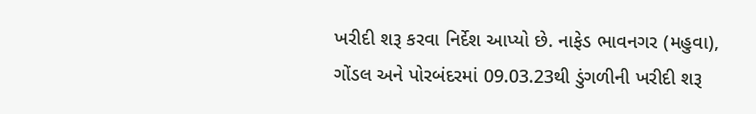ખરીદી શરૂ કરવા નિર્દેશ આપ્યો છે. નાફેડ ભાવનગર (મહુવા), ગોંડલ અને પોરબંદરમાં 09.03.23થી ડુંગળીની ખરીદી શરૂ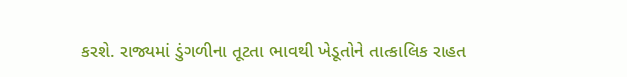કરશે. રાજ્યમાં ડુંગળીના તૂટતા ભાવથી ખેડૂતોને તાત્કાલિક રાહત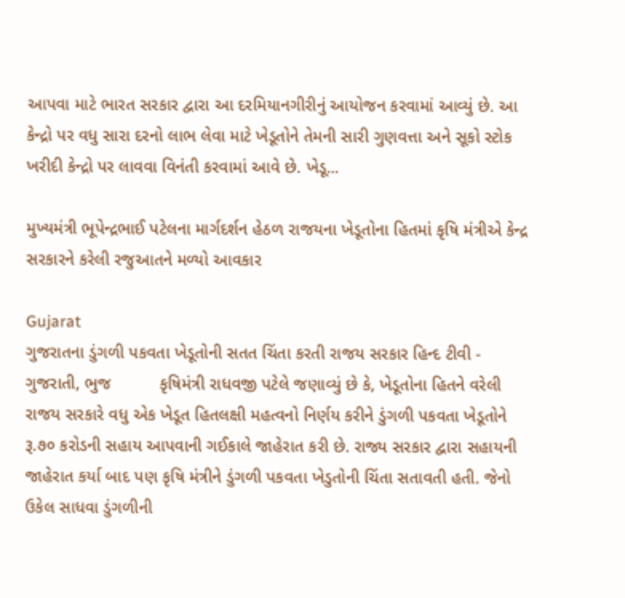આપવા માટે ભારત સરકાર દ્વારા આ દરમિયાનગીરીનું આયોજન કરવામાં આવ્યું છે. આ કેન્દ્રો પર વધુ સારા દરનો લાભ લેવા માટે ખેડૂતોને તેમની સારી ગુણવત્તા અને સૂકો સ્ટોક ખરીદી કેન્દ્રો પર લાવવા વિનંતી કરવામાં આવે છે. ખેડૂ...

મુખ્યમંત્રી ભૂપેન્દ્રભાઈ પટેલના માર્ગદર્શન હેઠળ રાજયના ખેડૂતોના હિતમાં કૃષિ મંત્રીએ કેન્દ્ર સરકારને કરેલી રજુઆતને મળ્યો આવકાર

Gujarat
ગુજરાતના ડુંગળી પકવતા ખેડૂતોની સતત ચિંતા કરતી રાજય સરકાર હિન્દ ટીવી - ગુજરાતી, ભુજ          કૃષિમંત્રી રાધવજી પટેલે જણાવ્યું છે કે, ખેડૂતોના હિતને વરેલી રાજય સરકારે વધુ એક ખેડૂત હિતલક્ષી મહત્વનો નિર્ણય કરીને ડુંગળી પકવતા ખેડૂતોને રૂ.૭૦ કરોડની સહાય આપવાની ગઈકાલે જાહેરાત કરી છે. રાજ્ય સરકાર દ્વારા સહાયની જાહેરાત કર્યા બાદ પણ કૃષિ મંત્રીને ડુંગળી પકવતા ખેડુતોની ચિંતા સતાવતી હતી. જેનો ઉકેલ સાધવા ડુંગળીની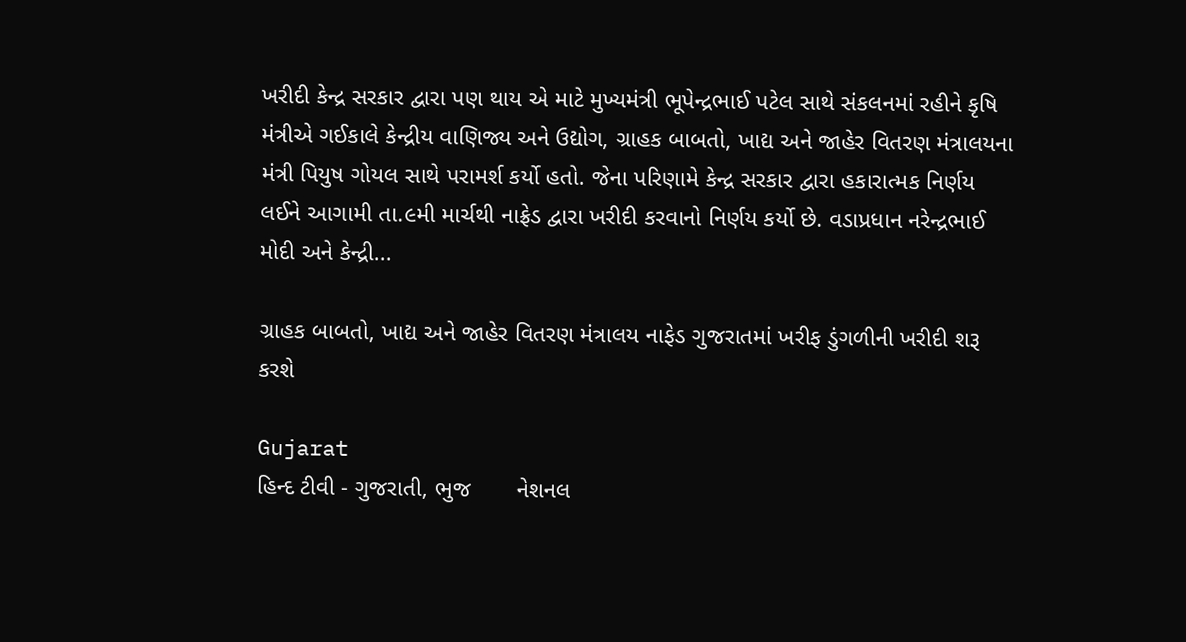ખરીદી કેન્દ્ર સરકાર દ્વારા પણ થાય એ માટે મુખ્યમંત્રી ભૂપેન્દ્રભાઈ પટેલ સાથે સંકલનમાં રહીને કૃષિ મંત્રીએ ગઈકાલે કેન્દ્રીય વાણિજ્ય અને ઉદ્યોગ, ગ્રાહક બાબતો, ખાદ્ય અને જાહેર વિતરણ મંત્રાલયના મંત્રી પિયુષ ગોયલ સાથે પરામર્શ કર્યો હતો. જેના પરિણામે કેન્દ્ર સરકાર દ્વારા હકારાત્મક નિર્ણય લઈને આગામી તા.૯મી માર્ચથી નાફ્રેડ દ્વારા ખરીદી કરવાનો નિર્ણય કર્યો છે. વડાપ્રધાન નરેન્દ્રભાઈ મોદી અને કેન્દ્રી...

ગ્રાહક બાબતો, ખાદ્ય અને જાહેર વિતરણ મંત્રાલય નાફેડ ગુજરાતમાં ખરીફ ડુંગળીની ખરીદી શરૂ કરશે

Gujarat
હિન્દ ટીવી - ગુજરાતી, ભુજ       નેશનલ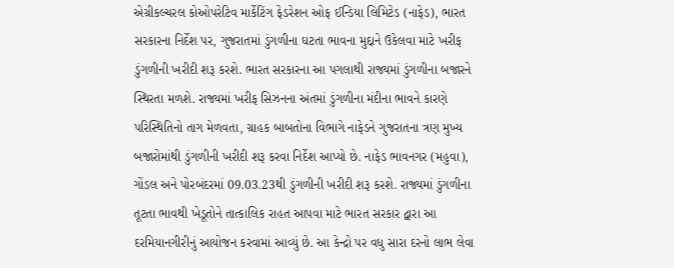એગ્રીકલ્ચરલ કોઓપરેટિવ માર્કેટિંગ ફેડરેશન ઓફ ઈન્ડિયા લિમિટેડ (નાફેડ), ભારત સરકારના નિર્દેશ પર, ગુજરાતમાં ડુંગળીના ઘટતા ભાવના મુદ્દાને ઉકેલવા માટે ખરીફ ડુંગળીની ખરીદી શરૂ કરશે. ભારત સરકારના આ પગલાથી રાજ્યમાં ડુંગળીના બજારને સ્થિરતા મળશે. રાજ્યમાં ખરીફ સિઝનના અંતમાં ડુંગળીના મંદીના ભાવને કારણે પરિસ્થિતિનો તાગ મેળવતા, ગ્રાહક બાબતોના વિભાગે નાફેડને ગુજરાતના ત્રણ મુખ્ય બજારોમાંથી ડુંગળીની ખરીદી શરૂ કરવા નિર્દેશ આપ્યો છે. નાફેડ ભાવનગર (મહુવા), ગોંડલ અને પોરબંદરમાં 09.03.23થી ડુંગળીની ખરીદી શરૂ કરશે. રાજ્યમાં ડુંગળીના તૂટતા ભાવથી ખેડૂતોને તાત્કાલિક રાહત આપવા માટે ભારત સરકાર દ્વારા આ દરમિયાનગીરીનું આયોજન કરવામાં આવ્યું છે. આ કેન્દ્રો પર વધુ સારા દરનો લાભ લેવા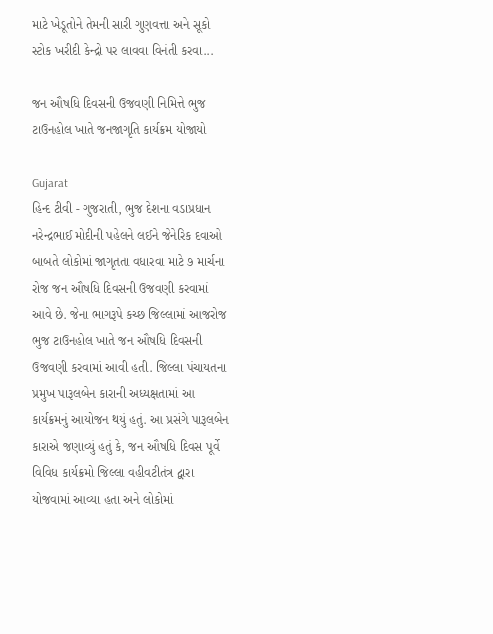માટે ખેડૂતોને તેમની સારી ગુણવત્તા અને સૂકો સ્ટોક ખરીદી કેન્દ્રો પર લાવવા વિનંતી કરવા...

જન ઔષધિ દિવસની ઉજવણી નિમિત્તે ભુજ ટાઉનહોલ ખાતે જનજાગૃતિ કાર્યક્રમ યોજાયો

Gujarat
હિન્દ ટીવી - ગુજરાતી, ભુજ દેશના વડાપ્રધાન નરેન્દ્રભાઈ મોદીની પહેલને લઈને જેનેરિક દવાઓ બાબતે લોકોમાં જાગૃતતા વધારવા માટે ૭ માર્ચના રોજ જન ઔષધિ દિવસની ઉજવણી કરવામાં આવે છે. જેના ભાગરૂપે કચ્છ જિલ્લામાં આજરોજ ભુજ ટાઉનહોલ ખાતે જન ઔષધિ દિવસની ઉજવણી કરવામાં આવી હતી. જિલ્લા પંચાયતના પ્રમુખ પારૂલબેન કારાની અધ્યક્ષતામાં આ કાર્યક્રમનું આયોજન થયું હતું. આ પ્રસંગે પારૂલબેન કારાએ જણાવ્યું હતું કે, જન ઔષધિ દિવસ પૂર્વે વિવિધ કાર્યક્રમો જિલ્લા વહીવટીતંત્ર દ્વારા યોજવામાં આવ્યા હતા અને લોકોમાં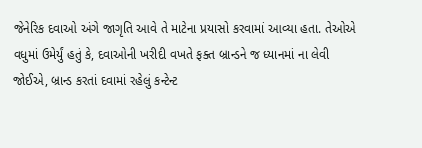જેનેરિક દવાઓ અંગે જાગૃતિ આવે તે માટેના પ્રયાસો કરવામાં આવ્યા હતા. તેઓએ વધુમાં ઉમેર્યું હતું કે, દવાઓની ખરીદી વખતે ફક્ત બ્રાન્ડને જ ધ્યાનમાં ના લેવી જોઈએ, બ્રાન્ડ કરતાં દવામાં રહેલું કન્ટેન્ટ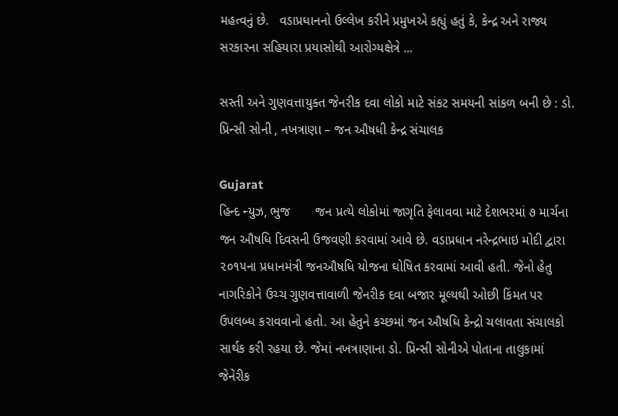મહત્વનું છે.   વડાપ્રધાનનો ઉલ્લેખ કરીને પ્રમુખએ કહ્યું હતું કે, કેન્દ્ર અને રાજ્ય સરકારના સહિયારા પ્રયાસોથી આરોગ્યક્ષેત્રે ...

સસ્તી અને ગુણવત્તાયુક્ત જેનરીક દવા લોકો માટે સંકટ સમયની સાંકળ બની છે : ડો. પ્રિન્સી સોની , નખત્રાણા – જન ઔષધી કેન્દ્ર સંચાલક

Gujarat
હિન્દ ન્યુઝ, ભુજ       જન પ્રત્યે લોકોમાં જાગૃતિ ફેલાવવા માટે દેશભરમાં ૭ માર્ચના જન ઔષધિ દિવસની ઉજવણી કરવામાં આવે છે. વડાપ્રધાન નરેન્દ્રભાઇ મોદી દ્વારા ૨૦૧૫ના પ્રધાનમંત્રી જનઔષધિ યોજના ઘોષિત કરવામાં આવી હતી. જેનો હેતુ નાગરિકોને ઉચ્ચ ગુણવત્તાવાળી જેનરીક દવા બજાર મૂલ્યથી ઓછી કિંમત પર ઉપલબ્ધ કરાવવાનો હતો. આ હેતુને કચ્છમાં જન ઔષધિ કેન્દ્રો ચલાવતા સંચાલકો સાર્થક કરી રહયા છે. જેમાં નખત્રાણાના ડો. પ્રિન્સી સોનીએ પોતાના તાલુકામાં જેનેરીક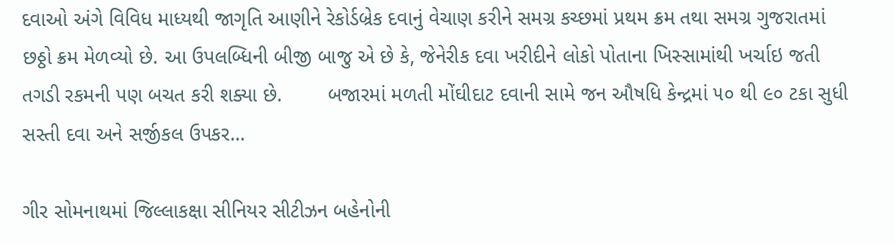દવાઓ અંગે વિવિધ માધ્યથી જાગૃતિ આણીને રેકોર્ડબ્રેક દવાનું વેચાણ કરીને સમગ્ર કચ્છમાં પ્રથમ ક્રમ તથા સમગ્ર ગુજરાતમાં છઠ્ઠો ક્રમ મેળવ્યો છે. આ ઉપલબ્ધિની બીજી બાજુ એ છે કે, જેનેરીક દવા ખરીદીને લોકો પોતાના ખિસ્સામાંથી ખર્ચાઇ જતી તગડી રકમની પણ બચત કરી શક્યા છે.        બજારમાં મળતી મોંઘીદાટ દવાની સામે જન ઔષધિ કેન્દ્રમાં ૫૦ થી ૯૦ ટકા સુધી સસ્તી દવા અને સર્જીકલ ઉપકર...

ગીર સોમનાથમાં જિલ્લાકક્ષા સીનિયર સીટીઝન બહેનોની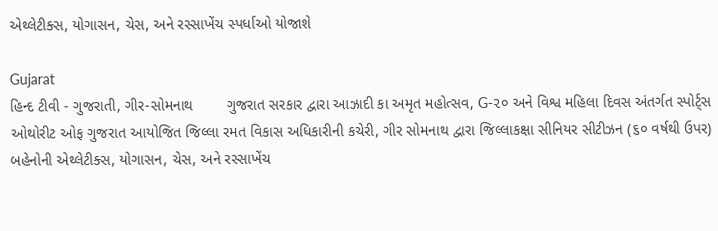એથ્લેટીક્સ, યોગાસન, ચેસ, અને રસ્સાખેંચ સ્પર્ધાઓ યોજાશે

Gujarat
હિન્દ ટીવી - ગુજરાતી, ગીર-સોમનાથ        ગુજરાત સરકાર દ્વારા આઝાદી કા અમૃત મહોત્સવ, G-૨૦ અને વિશ્વ મહિલા દિવસ અંતર્ગત સ્પોર્ટ્સ ઓથોરીટ ઓફ ગુજરાત આયોજિત જિલ્લા રમત વિકાસ અધિકારીની કચેરી, ગીર સોમનાથ દ્વારા જિલ્લાકક્ષા સીનિયર સીટીઝન (૬૦ વર્ષથી ઉપર) બહેનોની એથ્લેટીક્સ, યોગાસન, ચેસ, અને રસ્સાખેંચ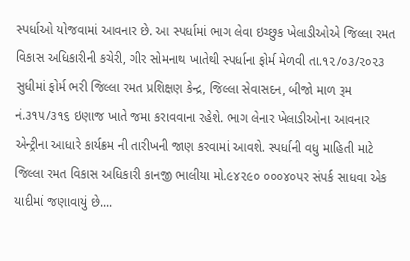સ્પર્ધાઓ યોજવામાં આવનાર છે. આ સ્પર્ધામાં ભાગ લેવા ઇચ્છુક ખેલાડીઓએ જિલ્લા રમત વિકાસ અધિકારીની કચેરી, ગીર સોમનાથ ખાતેથી સ્પર્ધાના ફોર્મ મેળવી તા.૧૨/૦૩/૨૦૨૩ સુધીમાં ફોર્મ ભરી જિલ્લા રમત પ્રશિક્ષણ કેન્દ્ર, જિલ્લા સેવાસદન, બીજો માળ રૂમ નં.૩૧૫/૩૧૬ ઇણાજ ખાતે જમા કરાવવાના રહેશે. ભાગ લેનાર ખેલાડીઓના આવનાર એન્ટ્રીના આધારે કાર્યક્રમ ની તારીખની જાણ કરવામાં આવશે. સ્પર્ધાની વધુ માહિતી માટે જિલ્લા રમત વિકાસ અધિકારી કાનજી ભાલીયા મો.૯૪૨૯૦ ૦૦૦૪૦પર સંપર્ક સાધવા એક યાદીમાં જણાવાયું છે....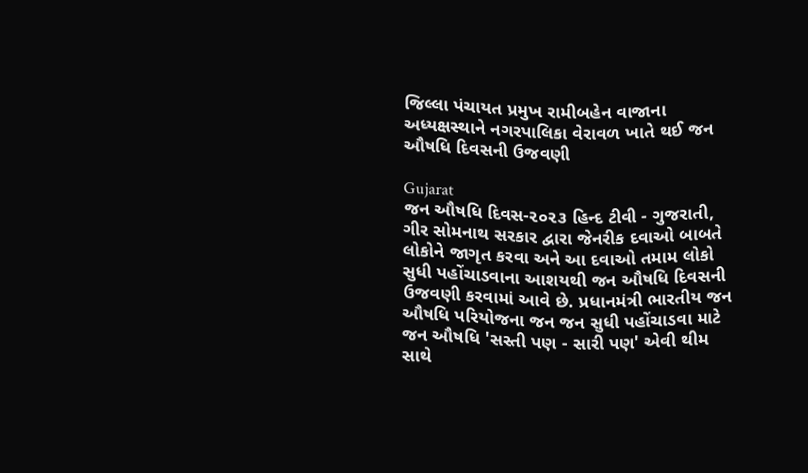જિલ્લા પંચાયત પ્રમુખ રામીબહેન વાજાના અધ્યક્ષસ્થાને નગરપાલિકા વેરાવળ ખાતે થઈ જન ઔષધિ દિવસની ઉજવણી

Gujarat
જન ઔષધિ દિવસ-૨૦૨૩ હિન્દ ટીવી - ગુજરાતી, ગીર સોમનાથ સરકાર દ્વારા જેનરીક દવાઓ બાબતે લોકોને જાગૃત કરવા અને આ દવાઓ તમામ લોકો સુધી પહોંચાડવાના આશયથી જન ઔષધિ દિવસની ઉજવણી કરવામાં આવે છે. પ્રધાનમંત્રી ભારતીય જન ઔષધિ પરિયોજના જન જન સુધી પહોંચાડવા માટે જન ઔષધિ 'સસ્તી પણ - સારી પણ' એવી થીમ સાથે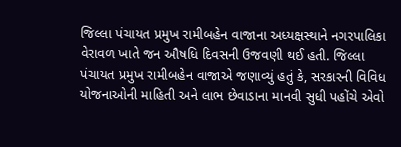જિલ્લા પંચાયત પ્રમુખ રામીબહેન વાજાના અધ્યક્ષસ્થાને નગરપાલિકા વેરાવળ ખાતે જન ઔષધિ દિવસની ઉજવણી થઈ હતી. જિલ્લા પંચાયત પ્રમુખ રામીબહેન વાજાએ જણાવ્યું હતું કે, સરકારની વિવિધ યોજનાઓની માહિતી અને લાભ છેવાડાના માનવી સુધી પહોંચે એવો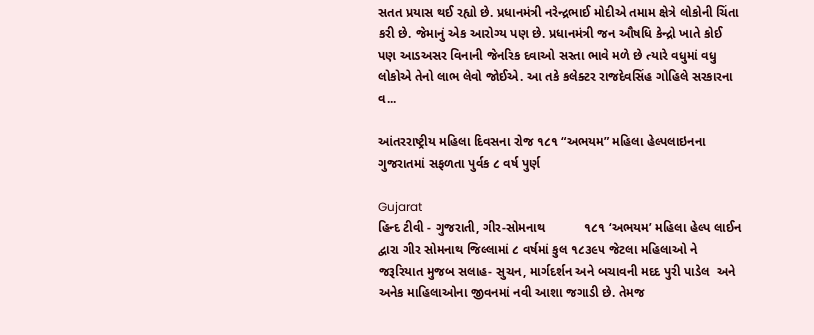સતત પ્રયાસ થઈ રહ્યો છે. પ્રધાનમંત્રી નરેન્દ્રભાઈ મોદીએ તમામ ક્ષેત્રે લોકોની ચિંતા કરી છે. જેમાનું એક આરોગ્ય પણ છે. પ્રધાનમંત્રી જન ઔષધિ કેન્દ્રો ખાતે કોઈ પણ આડઅસર વિનાની જેનરિક દવાઓ સસ્તા ભાવે મળે છે ત્યારે વધુમાં વધુ લોકોએ તેનો લાભ લેવો જોઈએ. આ તકે કલેક્ટર રાજદેવસિંહ ગોહિલે સરકારના વ...

આંતરરાષ્ટ્રીય મહિલા દિવસના રોજ ૧૮૧ “અભયમ” મહિલા હેલ્પલાઇનના ગુજરાતમાં સફળતા પુર્વક ૮ વર્ષ પુર્ણ

Gujarat
હિન્દ ટીવી - ગુજરાતી, ગીર-સોમનાથ           ૧૮૧ ‘અભયમ’ મહિલા હેલ્પ લાઈન દ્વારા ગીર સોમનાથ જિલ્લામાં ૮ વર્ષમાં કુલ ૧૮૩૯૫ જેટલા મહિલાઓ ને જરૂરિયાત મુજબ સલાહ- સુચન, માર્ગદર્શન અને બચાવની મદદ પુરી પાડેલ  અને અનેક માહિલાઓના જીવનમાં નવી આશા જગાડી છે. તેમજ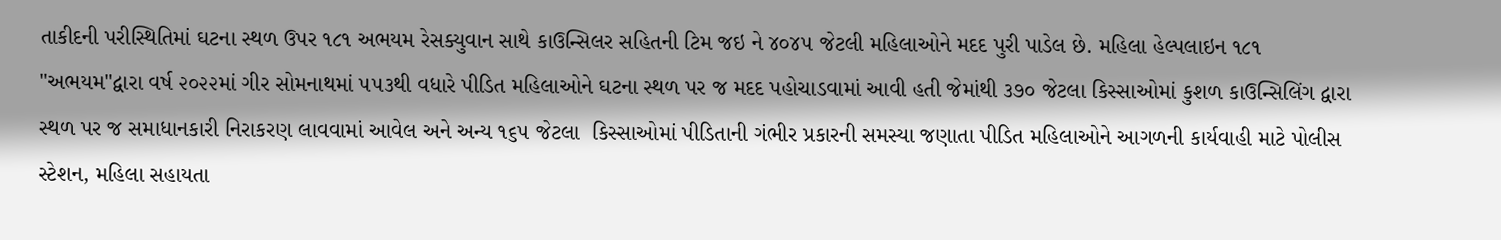તાકીદની પરીસ્થિતિમાં ઘટના સ્થળ ઉપર ૧૮૧ અભયમ રેસક્યુવાન સાથે કાઉન્સિલર સહિતની ટિમ જઇ ને ૪૦૪૫ જેટલી મહિલાઓને મદદ પુરી પાડેલ છે. મહિલા હેલ્પલાઇન ૧૮૧ "અભયમ"દ્વારા વર્ષ ૨૦૨૨માં ગીર સોમનાથમાં ૫૫૩થી વધારે પીડિત મહિલાઓને ઘટના સ્થળ પર જ મદદ પહોચાડવામાં આવી હતી જેમાંથી ૩૭૦ જેટલા કિસ્સાઓમાં કુશળ કાઉન્સિલિંગ દ્વારા સ્થળ પર જ સમાધાનકારી નિરાકરણ લાવવામાં આવેલ અને અન્ય ૧૬૫ જેટલા  કિસ્સાઓમાં પીડિતાની ગંભીર પ્રકારની સમસ્યા જણાતા પીડિત મહિલાઓને આગળની કાર્યવાહી માટે પોલીસ સ્ટેશન, મહિલા સહાયતા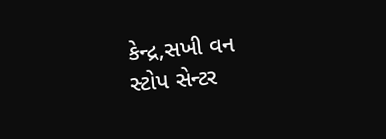કેન્દ્ર,સખી વન સ્ટોપ સેન્ટર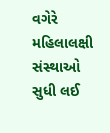વગેરે મહિલાલક્ષી સંસ્થાઓ સુધી લઈ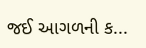જઈ આગળની ક...